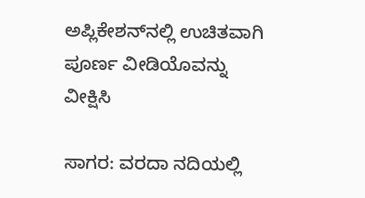ಅಪ್ಲಿಕೇಶನ್‌ನಲ್ಲಿ ಉಚಿತವಾಗಿ ಪೂರ್ಣ ವೀಡಿಯೊವನ್ನು ವೀಕ್ಷಿಸಿ

ಸಾಗರ: ವರದಾ ನದಿಯಲ್ಲಿ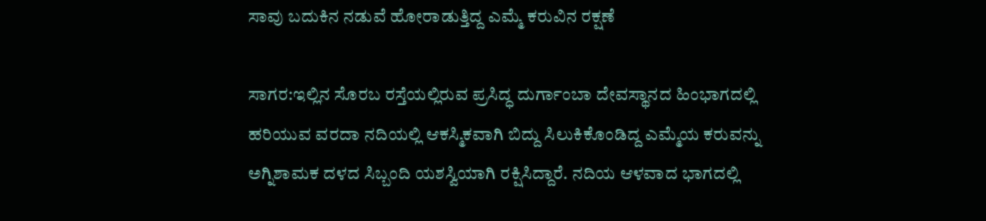ಸಾವು ಬದುಕಿನ ನಡುವೆ ಹೋರಾಡುತ್ತಿದ್ದ ಎಮ್ಮೆ ಕರುವಿನ ರಕ್ಷಣೆ

ಸಾಗರ:ಇಲ್ಲಿನ ಸೊರಬ ರಸ್ತೆಯಲ್ಲಿರುವ ಪ್ರಸಿದ್ಧ ದುರ್ಗಾಂಬಾ ದೇವಸ್ಥಾನದ ಹಿಂಭಾಗದಲ್ಲಿ ಹರಿಯುವ ವರದಾ ನದಿಯಲ್ಲಿ ಆಕಸ್ಮಿಕವಾಗಿ ಬಿದ್ದು ಸಿಲುಕಿಕೊಂಡಿದ್ದ ಎಮ್ಮೆಯ ಕರುವನ್ನು ಅಗ್ನಿಶಾಮಕ ದಳದ ಸಿಬ್ಬಂದಿ ಯಶಸ್ವಿಯಾಗಿ ರಕ್ಷಿಸಿದ್ದಾರೆ. ನದಿಯ ಆಳವಾದ ಭಾಗದಲ್ಲಿ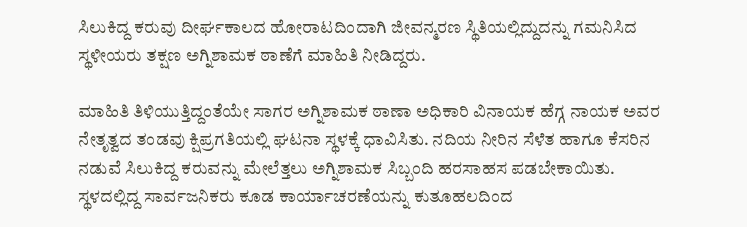ಸಿಲುಕಿದ್ದ ಕರುವು ದೀರ್ಘಕಾಲದ ಹೋರಾಟದಿಂದಾಗಿ ಜೀವನ್ಮರಣ ಸ್ಥಿತಿಯಲ್ಲಿದ್ದುದನ್ನು ಗಮನಿಸಿದ ಸ್ಥಳೀಯರು ತಕ್ಷಣ ಅಗ್ನಿಶಾಮಕ ಠಾಣೆಗೆ ಮಾಹಿತಿ ನೀಡಿದ್ದರು.

ಮಾಹಿತಿ ತಿಳಿಯುತ್ತಿದ್ದಂತೆಯೇ ಸಾಗರ ಅಗ್ನಿಶಾಮಕ ಠಾಣಾ ಅಧಿಕಾರಿ ವಿನಾಯಕ ಹೆಗ್ಗ ನಾಯಕ ಅವರ ನೇತೃತ್ವದ ತಂಡವು ಕ್ಷಿಪ್ರಗತಿಯಲ್ಲಿ ಘಟನಾ ಸ್ಥಳಕ್ಕೆ ಧಾವಿಸಿತು. ನದಿಯ ನೀರಿನ ಸೆಳೆತ ಹಾಗೂ ಕೆಸರಿನ ನಡುವೆ ಸಿಲುಕಿದ್ದ ಕರುವನ್ನು ಮೇಲೆತ್ತಲು ಅಗ್ನಿಶಾಮಕ ಸಿಬ್ಬಂದಿ ಹರಸಾಹಸ ಪಡಬೇಕಾಯಿತು. ಸ್ಥಳದಲ್ಲಿದ್ದ ಸಾರ್ವಜನಿಕರು ಕೂಡ ಕಾರ್ಯಾಚರಣೆಯನ್ನು ಕುತೂಹಲದಿಂದ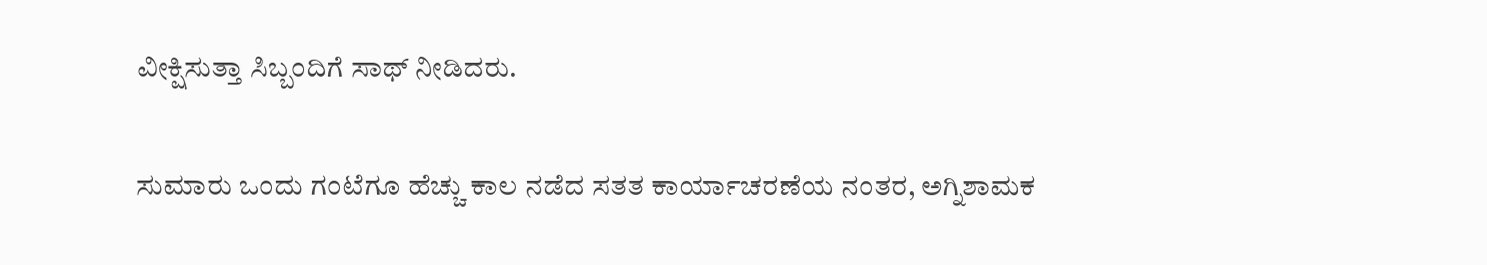ವೀಕ್ಷಿಸುತ್ತಾ ಸಿಬ್ಬಂದಿಗೆ ಸಾಥ್ ನೀಡಿದರು.

ಸುಮಾರು ಒಂದು ಗಂಟೆಗೂ ಹೆಚ್ಚು ಕಾಲ ನಡೆದ ಸತತ ಕಾರ್ಯಾಚರಣೆಯ ನಂತರ, ಅಗ್ನಿಶಾಮಕ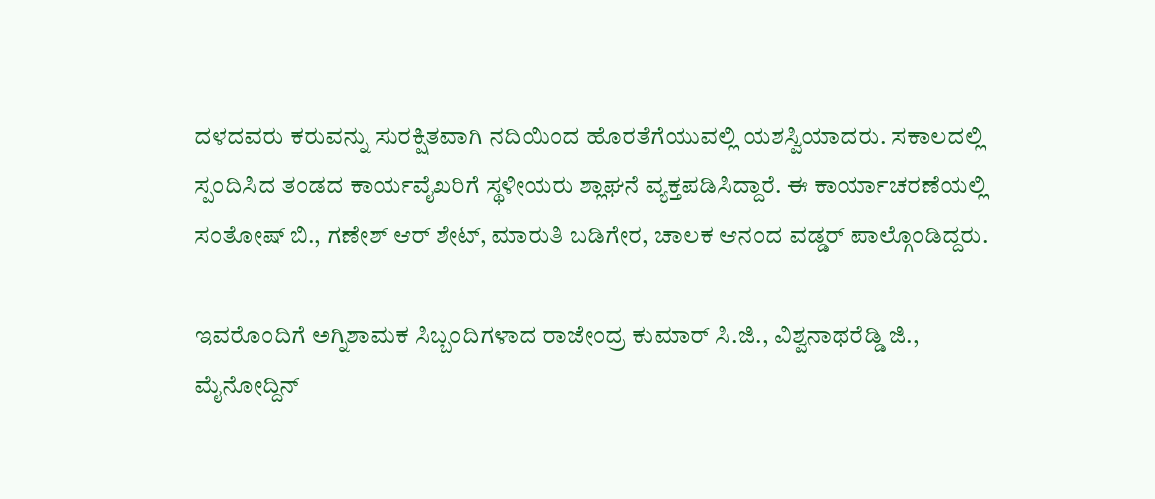ದಳದವರು ಕರುವನ್ನು ಸುರಕ್ಷಿತವಾಗಿ ನದಿಯಿಂದ ಹೊರತೆಗೆಯುವಲ್ಲಿ ಯಶಸ್ವಿಯಾದರು. ಸಕಾಲದಲ್ಲಿ ಸ್ಪಂದಿಸಿದ ತಂಡದ ಕಾರ್ಯವೈಖರಿಗೆ ಸ್ಥಳೀಯರು ಶ್ಲಾಘನೆ ವ್ಯಕ್ತಪಡಿಸಿದ್ದಾರೆ. ಈ ಕಾರ್ಯಾಚರಣೆಯಲ್ಲಿ ಸಂತೋಷ್ ಬಿ., ಗಣೇಶ್ ಆರ್ ಶೇಟ್, ಮಾರುತಿ ಬಡಿಗೇರ, ಚಾಲಕ ಆನಂದ ವಡ್ಡರ್ ಪಾಲ್ಗೊಂಡಿದ್ದರು.

ಇವರೊಂದಿಗೆ ಅಗ್ನಿಶಾಮಕ ಸಿಬ್ಬಂದಿಗಳಾದ ರಾಜೇಂದ್ರ ಕುಮಾರ್ ಸಿ.ಜಿ., ವಿಶ್ವನಾಥರೆಡ್ಡಿ ಜಿ., ಮೈನೋದ್ದಿನ್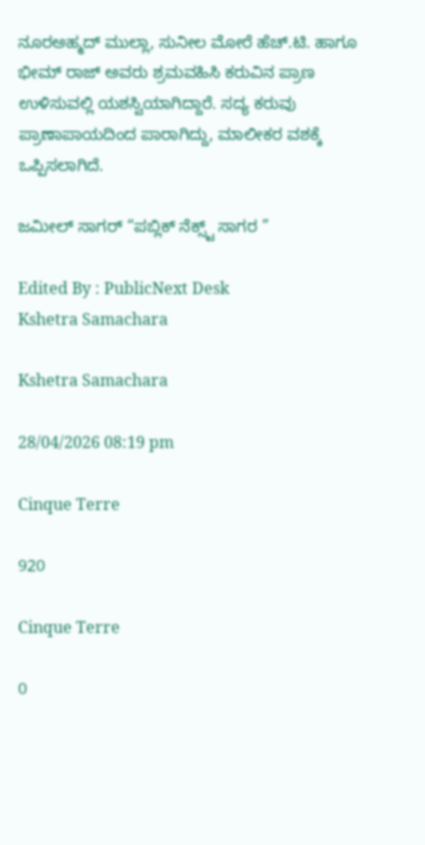ನೂರಅಹ್ಮದ್ ಮುಲ್ಲಾ, ಸುನೀಲ ಮೋರೆ ಹೆಚ್.ಟಿ. ಹಾಗೂ ಭೀಮ್ ರಾಜ್ ಅವರು ಶ್ರಮವಹಿಸಿ ಕರುವಿನ ಪ್ರಾಣ ಉಳಿಸುವಲ್ಲಿ ಯಶಸ್ವಿಯಾಗಿದ್ದಾರೆ. ಸದ್ಯ ಕರುವು ಪ್ರಾಣಾಪಾಯದಿಂದ ಪಾರಾಗಿದ್ದು, ಮಾಲೀಕರ ವಶಕ್ಕೆ ಒಪ್ಪಿಸಲಾಗಿದೆ.

ಜಮೀಲ್ ಸಾಗರ್ “ಪಬ್ಲಿಕ್ ನೆಕ್ಸ್ಟ್ ಸಾಗರ ”

Edited By : PublicNext Desk
Kshetra Samachara

Kshetra Samachara

28/04/2026 08:19 pm

Cinque Terre

920

Cinque Terre

0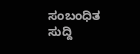ಸಂಬಂಧಿತ ಸುದ್ದಿ